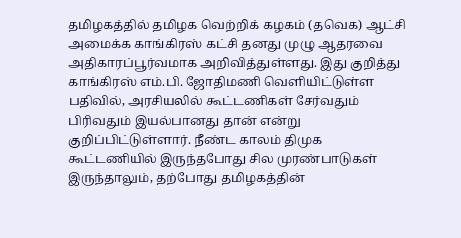தமிழகத்தில் தமிழக வெற்றிக் கழகம் (தவெக) ஆட்சி அமைக்க காங்கிரஸ் கட்சி தனது முழு ஆதரவை அதிகாரப்பூர்வமாக அறிவித்துள்ளது. இது குறித்து காங்கிரஸ் எம்.பி. ஜோதிமணி வெளியிட்டுள்ள பதிவில், அரசியலில் கூட்டணிகள் சேர்வதும் பிரிவதும் இயல்பானது தான் என்று குறிப்பிட்டுள்ளார். நீண்ட காலம் திமுக கூட்டணியில் இருந்தபோது சில முரண்பாடுகள் இருந்தாலும், தற்போது தமிழகத்தின்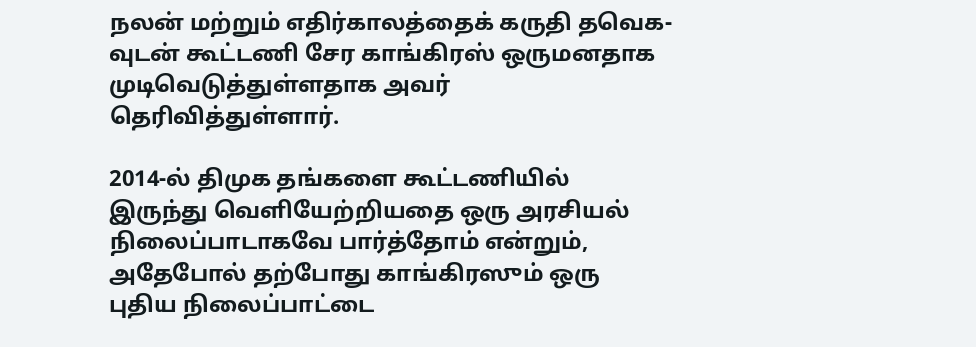நலன் மற்றும் எதிர்காலத்தைக் கருதி தவெக-வுடன் கூட்டணி சேர காங்கிரஸ் ஒருமனதாக முடிவெடுத்துள்ளதாக அவர் தெரிவித்துள்ளார்.

2014-ல் திமுக தங்களை கூட்டணியில் இருந்து வெளியேற்றியதை ஒரு அரசியல் நிலைப்பாடாகவே பார்த்தோம் என்றும், அதேபோல் தற்போது காங்கிரஸும் ஒரு புதிய நிலைப்பாட்டை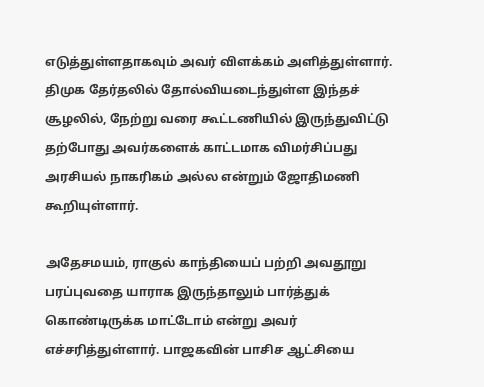எடுத்துள்ளதாகவும் அவர் விளக்கம் அளித்துள்ளார். திமுக தேர்தலில் தோல்வியடைந்துள்ள இந்தச் சூழலில், நேற்று வரை கூட்டணியில் இருந்துவிட்டு தற்போது அவர்களைக் காட்டமாக விமர்சிப்பது அரசியல் நாகரிகம் அல்ல என்றும் ஜோதிமணி கூறியுள்ளார்.

அதேசமயம், ராகுல் காந்தியைப் பற்றி அவதூறு பரப்புவதை யாராக இருந்தாலும் பார்த்துக் கொண்டிருக்க மாட்டோம் என்று அவர் எச்சரித்துள்ளார். பாஜகவின் பாசிச ஆட்சியை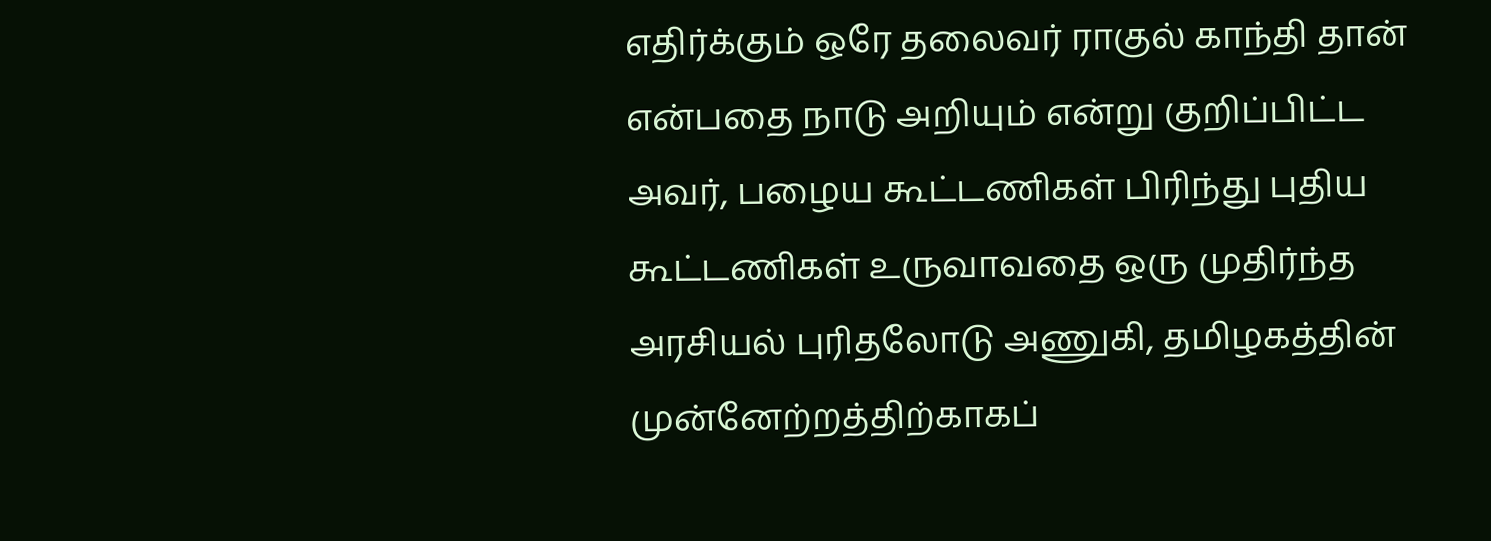எதிர்க்கும் ஒரே தலைவர் ராகுல் காந்தி தான் என்பதை நாடு அறியும் என்று குறிப்பிட்ட அவர், பழைய கூட்டணிகள் பிரிந்து புதிய கூட்டணிகள் உருவாவதை ஒரு முதிர்ந்த அரசியல் புரிதலோடு அணுகி, தமிழகத்தின் முன்னேற்றத்திற்காகப்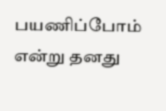பயணிப்போம் என்று தனது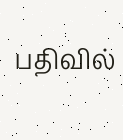பதிவில்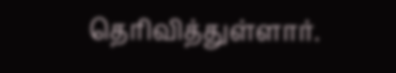தெரிவித்துள்ளார்.